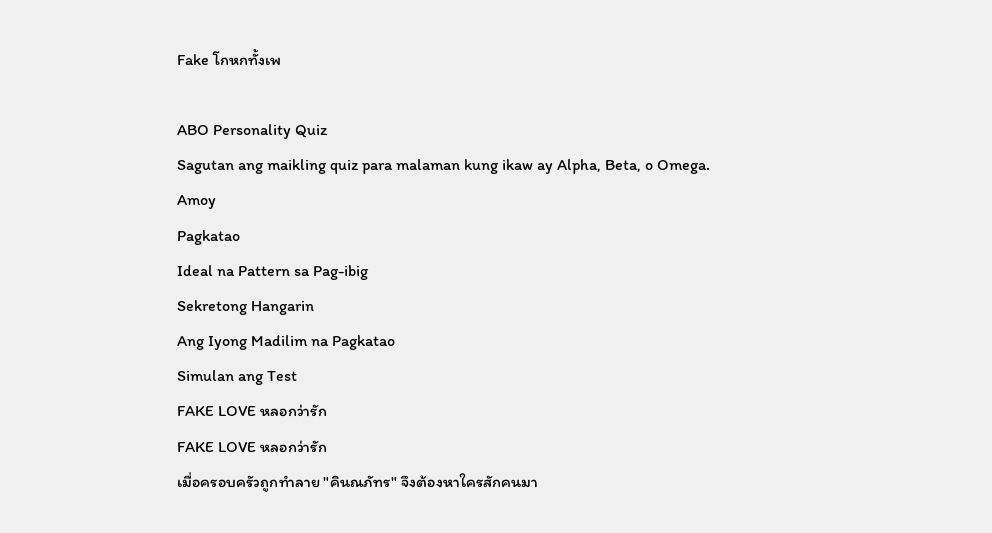Fake โกหกทั้งเพ

ABO Personality Quiz
Sagutan ang maikling quiz para malaman kung ikaw ay Alpha, Beta, o Omega.
Amoy
Pagkatao
Ideal na Pattern sa Pag-ibig
Sekretong Hangarin
Ang Iyong Madilim na Pagkatao
Simulan ang Test
FAKE LOVE หลอกว่ารัก
FAKE LOVE หลอกว่ารัก
เมื่อครอบครัวถูกทำลาย "คินณภัทร" จึงต้องหาใครสักคนมา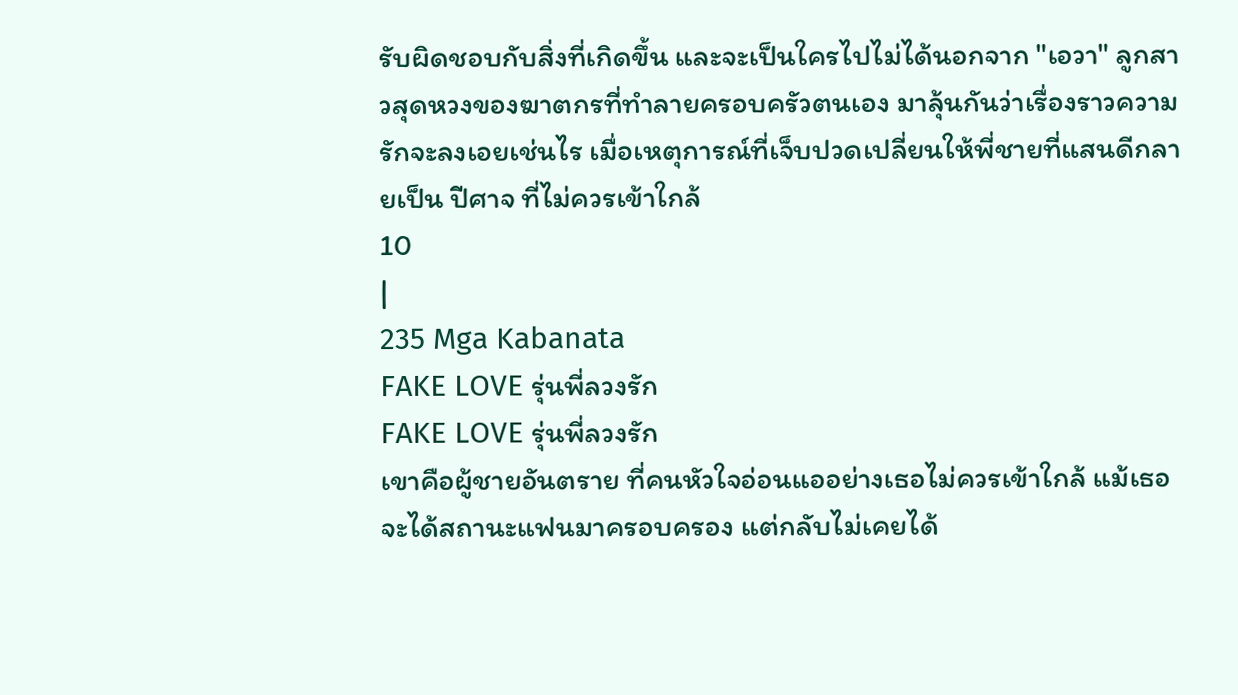รับผิดชอบกับสิ่งที่เกิดขึ้น และจะเป็นใครไปไม่ได้นอกจาก "เอวา" ลูกสาวสุดหวงของฆาตกรที่ทำลายครอบครัวตนเอง มาลุ้นกันว่าเรื่องราวความรักจะลงเอยเช่นไร เมื่อเหตุการณ์ที่เจ็บปวดเปลี่ยนให้พี่ชายที่แสนดีกลายเป็น ปีศาจ ที่ไม่ควรเข้าใกล้
10
|
235 Mga Kabanata
FAKE LOVE รุ่นพี่ลวงรัก
FAKE LOVE รุ่นพี่ลวงรัก
เขาคือผู้ชายอันตราย ที่คนหัวใจอ่อนแออย่างเธอไม่ควรเข้าใกล้ แม้เธอจะได้สถานะแฟนมาครอบครอง แต่กลับไม่เคยได้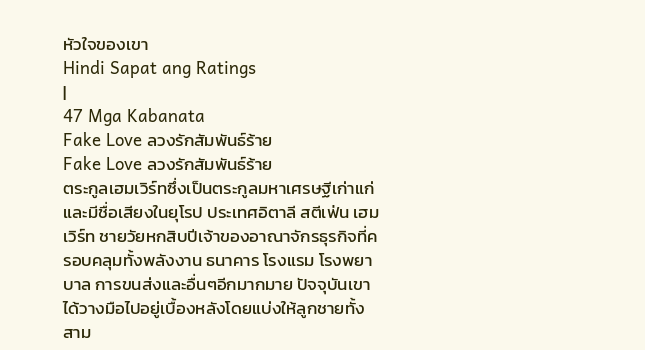หัวใจของเขา
Hindi Sapat ang Ratings
|
47 Mga Kabanata
Fake Love ลวงรักสัมพันธ์ร้าย
Fake Love ลวงรักสัมพันธ์ร้าย
ตระกูลเฮมเวิร์ทซึ่งเป็นตระกูลมหาเศรษฐีเก่าแก่และมีชื่อเสียงในยุโรป ประเทศอิตาลี สตีเฟ่น เฮมเวิร์ท ชายวัยหกสิบปีเจ้าของอาณาจักรธุรกิจที่ครอบคลุมทั้งพลังงาน ธนาคาร โรงแรม โรงพยาบาล การขนส่งและอื่นๆอีกมากมาย ปัจจุบันเขาได้วางมือไปอยู่เบื้องหลังโดยแบ่งให้ลูกชายทั้งสาม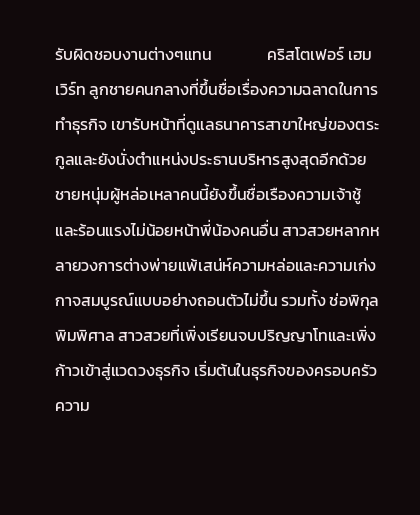รับผิดชอบงานต่างๆแทน               คริสโตเฟอร์ เฮมเวิร์ท ลูกชายคนกลางที่ขึ้นชื่อเรื่องความฉลาดในการทำธุรกิจ เขารับหน้าที่ดูแลธนาคารสาขาใหญ่ของตระกูลและยังนั่งตำแหน่งประธานบริหารสูงสุดอีกด้วย ชายหนุ่มผู้หล่อเหลาคนนี้ยังขึ้นชื่อเรืองความเจ้าชู้และร้อนแรงไม่น้อยหน้าพี่น้องคนอื่น สาวสวยหลากหลายวงการต่างพ่ายแพ้เสน่ห์ความหล่อและความเก่งกาจสมบูรณ์แบบอย่างถอนตัวไม่ขึ้น รวมทั้ง ช่อพิกุล พิมพิศาล สาวสวยที่เพิ่งเรียนจบปริญญาโทและเพิ่งก้าวเข้าสู่แวดวงธุรกิจ เริ่มต้นในธุรกิจของครอบครัว ความ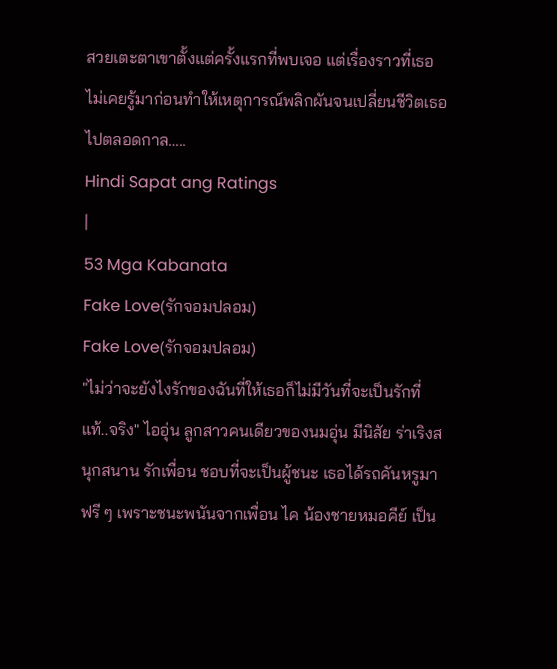สวยเตะตาเขาตั้งแต่ครั้งแรกที่พบเจอ แต่เรื่องราวที่เธอไม่เคยรู้มาก่อนทำให้เหตุการณ์พลิกผันจนเปลี่ยนชีวิตเธอไปตลอดกาล…..
Hindi Sapat ang Ratings
|
53 Mga Kabanata
Fake Love(รักจอมปลอม)
Fake Love(รักจอมปลอม)
"ไม่ว่าจะยังไงรักของฉันที่ให้เธอก็ไม่มีวันที่จะเป็นรักที่แท้..จริง" ไออุ่น ลูกสาวคนเดียวของนมอุ่น มีนิสัย ร่าเริงสนุกสนาน รักเพื่อน ชอบที่จะเป็นผู้ชนะ เธอได้รถคันหรูมาฟรี ๆ เพราะชนะพนันจากเพื่อน ไค น้องชายหมอคีย์ เป็น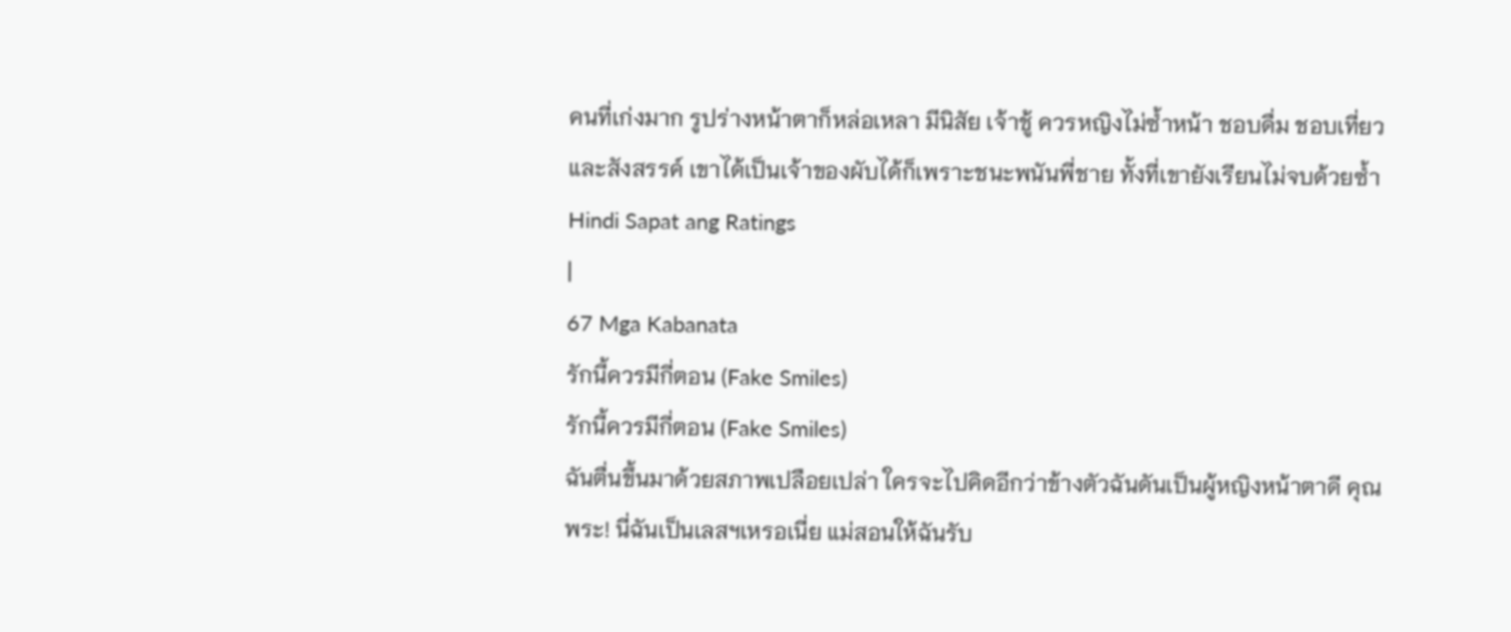คนที่เก่งมาก รูปร่างหน้าตาก็หล่อเหลา มีนิสัย เจ้าชู้ ควรหญิงไม่ซ้ำหน้า ชอบดื่ม ชอบเที่ยวและสังสรรค์ เขาได้เป็นเจ้าของผับได้ก็เพราะชนะพนันพี่ชาย ทั้งที่เขายังเรียนไม่จบด้วยซ้ำ
Hindi Sapat ang Ratings
|
67 Mga Kabanata
รักนี้ควรมีกี่ตอน (Fake Smiles)
รักนี้ควรมีกี่ตอน (Fake Smiles)
ฉันตื่นขึ้นมาด้วยสภาพเปลือยเปล่า ใครจะไปคิดอีกว่าข้างตัวฉันดันเป็นผู้หญิงหน้าตาดี คุณพระ! นี่ฉันเป็นเลสฯเหรอเนี่ย แม่สอนให้ฉันรับ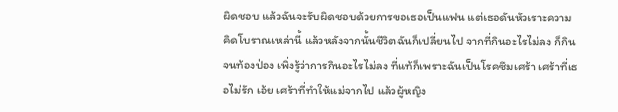ผิดชอบ แล้วฉันจะรับผิดชอบด้วยการขอเธอเป็นแฟน แต่เธอดันหัวเราะความคิดโบราณเหล่านี้ แล้วหลังจากนั้นชีวิตฉันก็เปลี่ยนไป จากที่กินอะไรไม่ลง ก็กินจนท้องป่อง เพิ่งรู้ว่าการกินอะไรไม่ลง ที่แท้ก็เพราะฉันเป็นโรคซึมเศร้า เศร้าที่เธอไม่รัก เอ้ย เศร้าที่ทำให้แม่จากไป แล้วผู้หญิง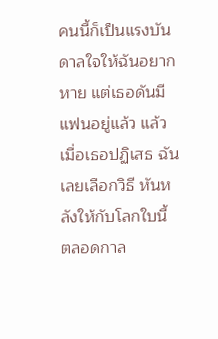คนนี้ก็เป็นแรงบันดาลใจให้ฉันอยากหาย แต่เธอดันมีแฟนอยู่แล้ว แล้วเมื่อเธอปฏิเสธ ฉันเลยเลือกวิธี หันหลังให้กับโลกใบนี้ ตลอดกาล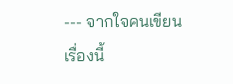--- จากใจคนเขียน เรื่องนี้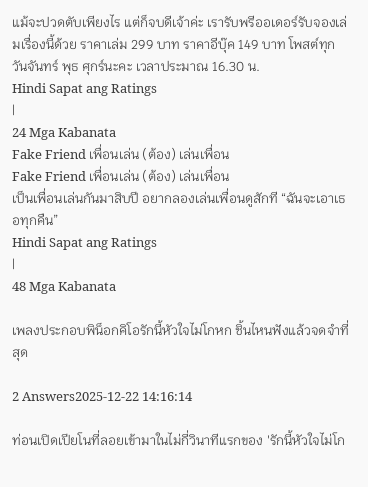แม้จะปวดตับเพียงไร แต่ก็จบดีเจ้าค่ะ เรารับพรีออเดอร์รับจองเล่มเรื่องนี้ด้วย ราคาเล่ม 299 บาท ราคาอีบุ๊ค 149 บาท โพสต์ทุกวันจันทร์ พุธ ศุกร์นะคะ เวลาประมาณ 16.30 น.
Hindi Sapat ang Ratings
|
24 Mga Kabanata
Fake Friend เพื่อนเล่น (ต้อง) เล่นเพื่อน
Fake Friend เพื่อนเล่น (ต้อง) เล่นเพื่อน
เป็นเพื่อนเล่นกันมาสิบปี อยากลองเล่นเพื่อนดูสักที “ฉันจะเอาเธอทุกคืน”
Hindi Sapat ang Ratings
|
48 Mga Kabanata

เพลงประกอบพิน็อกคิโอรักนี้หัวใจไม่โกหก ชิ้นไหนฟังแล้วจดจำที่สุด

2 Answers2025-12-22 14:16:14

ท่อนเปิดเปียโนที่ลอยเข้ามาในไม่กี่วินาทีแรกของ 'รักนี้หัวใจไม่โก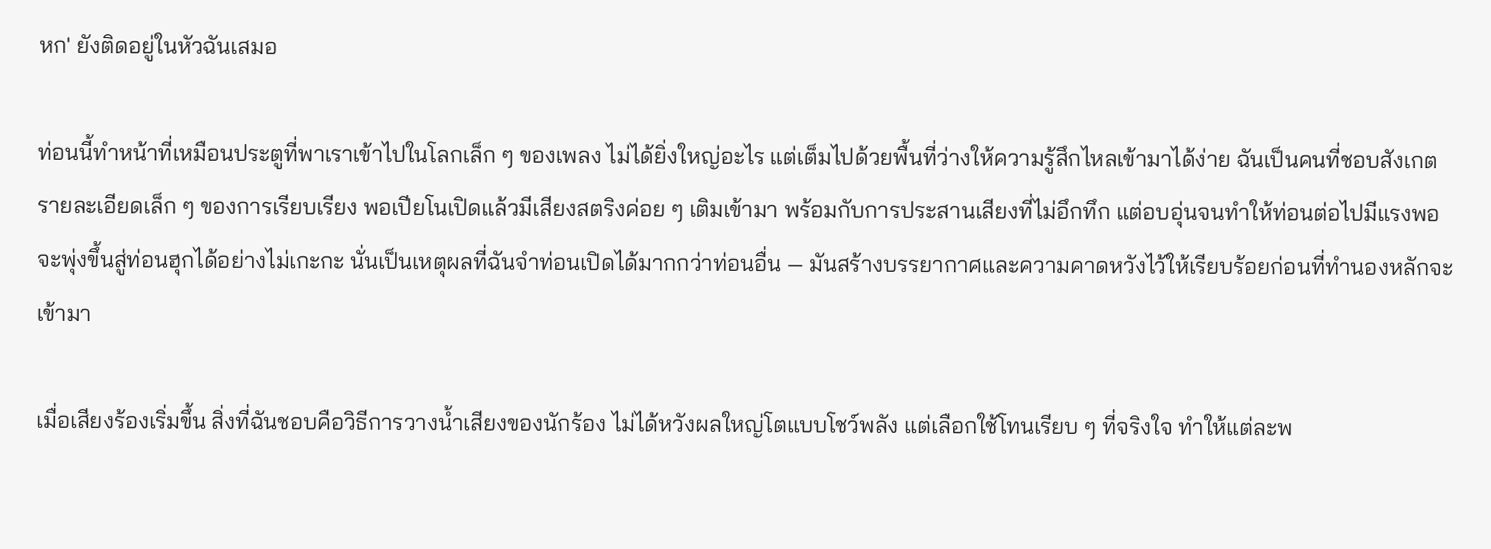หก' ยังติดอยู่ในหัวฉันเสมอ

ท่อนนี้ทำหน้าที่เหมือนประตูที่พาเราเข้าไปในโลกเล็ก ๆ ของเพลง ไม่ได้ยิ่งใหญ่อะไร แต่เต็มไปด้วยพื้นที่ว่างให้ความรู้สึกไหลเข้ามาได้ง่าย ฉันเป็นคนที่ชอบสังเกตรายละเอียดเล็ก ๆ ของการเรียบเรียง พอเปียโนเปิดแล้วมีเสียงสตริงค่อย ๆ เติมเข้ามา พร้อมกับการประสานเสียงที่ไม่อึกทึก แต่อบอุ่นจนทำให้ท่อนต่อไปมีแรงพอจะพุ่งขึ้นสู่ท่อนฮุกได้อย่างไม่เกะกะ นั่นเป็นเหตุผลที่ฉันจำท่อนเปิดได้มากกว่าท่อนอื่น — มันสร้างบรรยากาศและความคาดหวังไว้ให้เรียบร้อยก่อนที่ทำนองหลักจะเข้ามา

เมื่อเสียงร้องเริ่มขึ้น สิ่งที่ฉันชอบคือวิธีการวางน้ำเสียงของนักร้อง ไม่ได้หวังผลใหญ่โตแบบโชว์พลัง แต่เลือกใช้โทนเรียบ ๆ ที่จริงใจ ทำให้แต่ละพ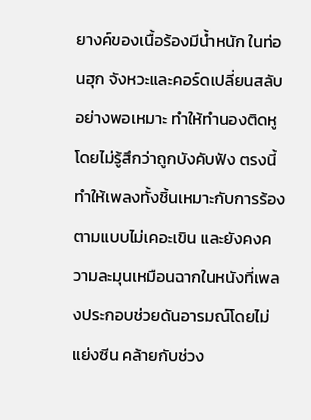ยางค์ของเนื้อร้องมีน้ำหนัก ในท่อนฮุก จังหวะและคอร์ดเปลี่ยนสลับอย่างพอเหมาะ ทำให้ทำนองติดหูโดยไม่รู้สึกว่าถูกบังคับฟัง ตรงนี้ทำให้เพลงทั้งชิ้นเหมาะกับการร้องตามแบบไม่เคอะเขิน และยังคงความละมุนเหมือนฉากในหนังที่เพลงประกอบช่วยดันอารมณ์โดยไม่แย่งซีน คล้ายกับช่วง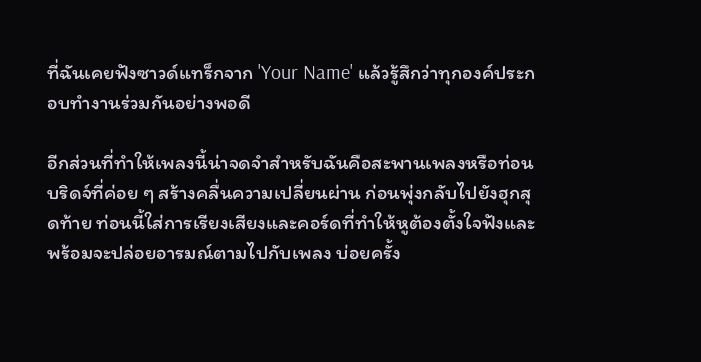ที่ฉันเคยฟังซาวด์แทร็กจาก 'Your Name' แล้วรู้สึกว่าทุกองค์ประกอบทำงานร่วมกันอย่างพอดี

อีกส่วนที่ทำให้เพลงนี้น่าจดจำสำหรับฉันคือสะพานเพลงหรือท่อนบริดจ์ที่ค่อย ๆ สร้างคลื่นความเปลี่ยนผ่าน ก่อนพุ่งกลับไปยังฮุกสุดท้าย ท่อนนี้ใส่การเรียงเสียงและคอร์ดที่ทำให้หูต้องตั้งใจฟังและพร้อมจะปล่อยอารมณ์ตามไปกับเพลง บ่อยครั้ง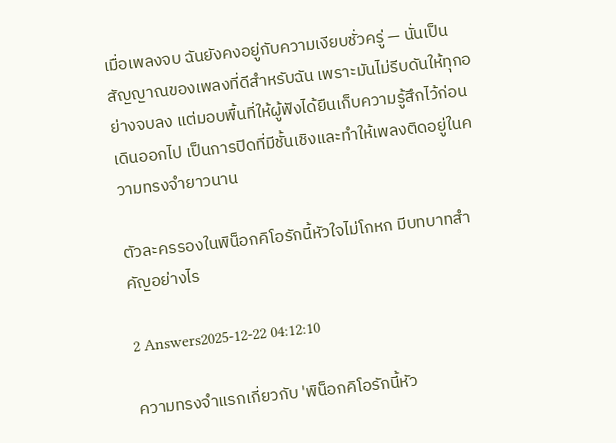เมื่อเพลงจบ ฉันยังคงอยู่กับความเงียบชั่วครู่ — นั่นเป็นสัญญาณของเพลงที่ดีสำหรับฉัน เพราะมันไม่รีบดันให้ทุกอย่างจบลง แต่มอบพื้นที่ให้ผู้ฟังได้ยืนเก็บความรู้สึกไว้ก่อนเดินออกไป เป็นการปิดที่มีชั้นเชิงและทำให้เพลงติดอยู่ในความทรงจำยาวนาน

ตัวละครรองในพิน็อกคิโอรักนี้หัวใจไม่โกหก มีบทบาทสำคัญอย่างไร

2 Answers2025-12-22 04:12:10

ความทรงจำแรกเกี่ยวกับ 'พิน็อกคิโอรักนี้หัว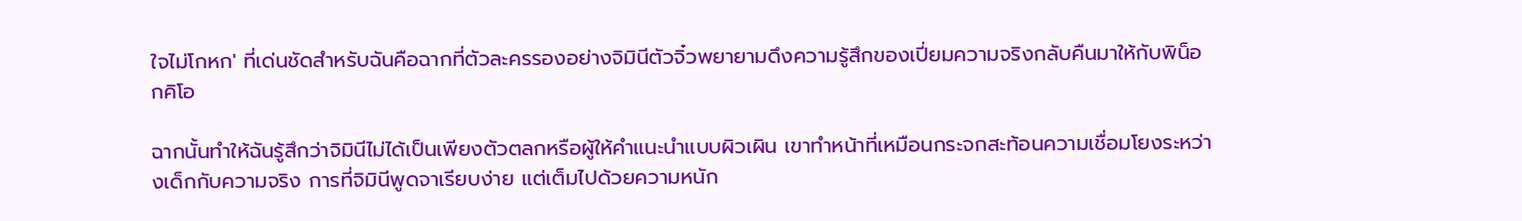ใจไม่โกหก' ที่เด่นชัดสำหรับฉันคือฉากที่ตัวละครรองอย่างจิมินีตัวจิ๋วพยายามดึงความรู้สึกของเปี่ยมความจริงกลับคืนมาให้กับพิน็อกคิโอ

ฉากนั้นทำให้ฉันรู้สึกว่าจิมินีไม่ได้เป็นเพียงตัวตลกหรือผู้ให้คำแนะนำแบบผิวเผิน เขาทำหน้าที่เหมือนกระจกสะท้อนความเชื่อมโยงระหว่างเด็กกับความจริง การที่จิมินีพูดจาเรียบง่าย แต่เต็มไปด้วยความหนัก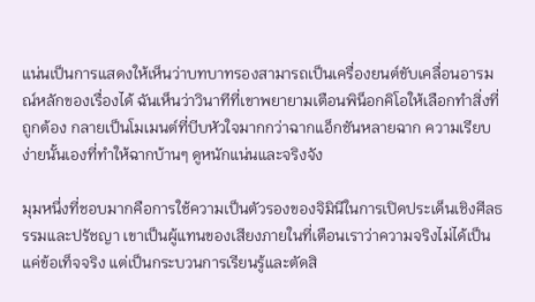แน่นเป็นการแสดงให้เห็นว่าบทบาทรองสามารถเป็นเครื่องยนต์ขับเคลื่อนอารมณ์หลักของเรื่องได้ ฉันเห็นว่าวินาทีที่เขาพยายามเตือนพิน็อกคิโอให้เลือกทำสิ่งที่ถูกต้อง กลายเป็นโมเมนต์ที่บีบหัวใจมากกว่าฉากแอ็กชันหลายฉาก ความเรียบง่ายนั้นเองที่ทำให้ฉากบ้านๆ ดูหนักแน่นและจริงจัง

มุมหนึ่งที่ชอบมากคือการใช้ความเป็นตัวรองของจิมินีในการเปิดประเด็นเชิงศีลธรรมและปรัชญา เขาเป็นผู้แทนของเสียงภายในที่เตือนเราว่าความจริงไม่ได้เป็นแค่ข้อเท็จจริง แต่เป็นกระบวนการเรียนรู้และตัดสิ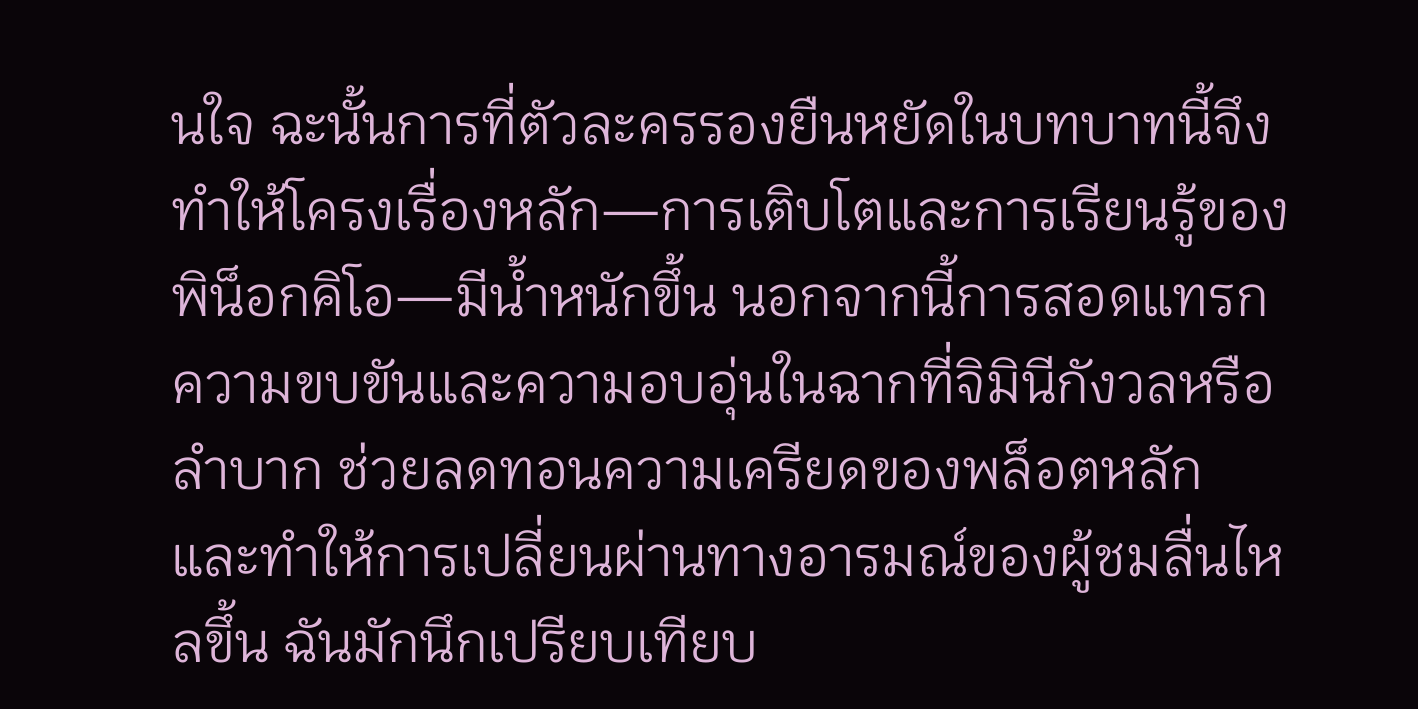นใจ ฉะนั้นการที่ตัวละครรองยืนหยัดในบทบาทนี้จึงทำให้โครงเรื่องหลัก—การเติบโตและการเรียนรู้ของพิน็อกคิโอ—มีน้ำหนักขึ้น นอกจากนี้การสอดแทรกความขบขันและความอบอุ่นในฉากที่จิมินีกังวลหรือลำบาก ช่วยลดทอนความเครียดของพล็อตหลัก และทำให้การเปลี่ยนผ่านทางอารมณ์ของผู้ชมลื่นไหลขึ้น ฉันมักนึกเปรียบเทียบ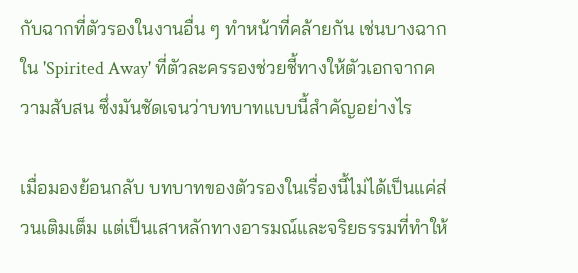กับฉากที่ตัวรองในงานอื่น ๆ ทำหน้าที่คล้ายกัน เช่นบางฉากใน 'Spirited Away' ที่ตัวละครรองช่วยชี้ทางให้ตัวเอกจากความสับสน ซึ่งมันชัดเจนว่าบทบาทแบบนี้สำคัญอย่างไร

เมื่อมองย้อนกลับ บทบาทของตัวรองในเรื่องนี้ไม่ได้เป็นแค่ส่วนเติมเต็ม แต่เป็นเสาหลักทางอารมณ์และจริยธรรมที่ทำให้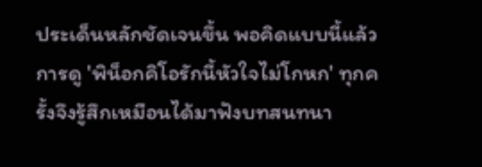ประเด็นหลักชัดเจนขึ้น พอคิดแบบนี้แล้ว การดู 'พิน็อกคิโอรักนี้หัวใจไม่โกหก' ทุกครั้งจึงรู้สึกเหมือนได้มาฟังบทสนทนา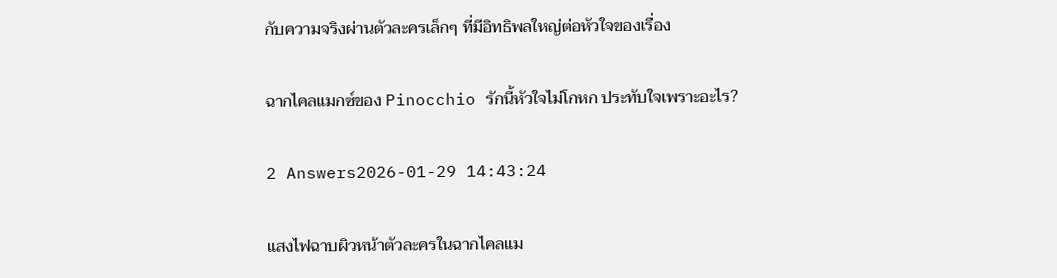กับความจริงผ่านตัวละครเล็กๆ ที่มีอิทธิพลใหญ่ต่อหัวใจของเรื่อง

ฉากไคลแมกซ์ของ Pinocchio รักนี้หัวใจไม่โกหก ประทับใจเพราะอะไร?

2 Answers2026-01-29 14:43:24

แสงไฟฉาบผิวหน้าตัวละครในฉากไคลแม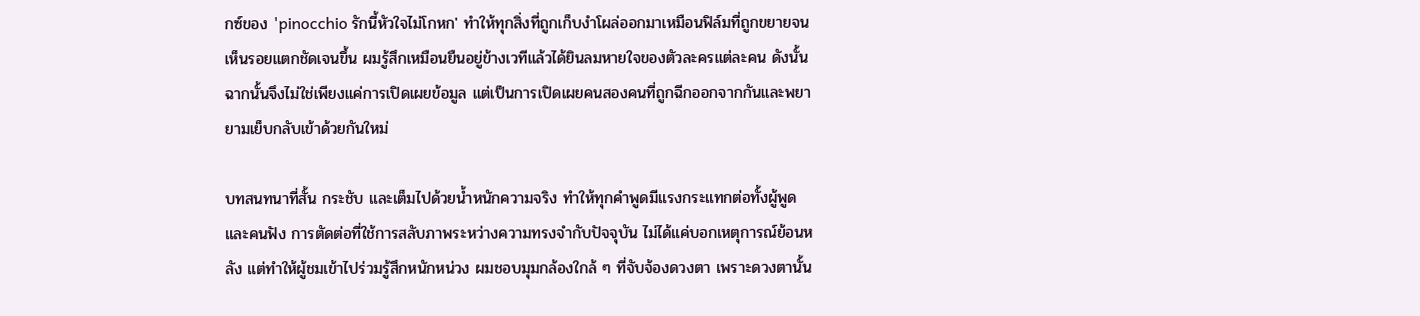กซ์ของ 'pinocchio รักนี้หัวใจไม่โกหก' ทำให้ทุกสิ่งที่ถูกเก็บงำโผล่ออกมาเหมือนฟิล์มที่ถูกขยายจนเห็นรอยแตกชัดเจนขึ้น ผมรู้สึกเหมือนยืนอยู่ข้างเวทีแล้วได้ยินลมหายใจของตัวละครแต่ละคน ดังนั้นฉากนั้นจึงไม่ใช่เพียงแค่การเปิดเผยข้อมูล แต่เป็นการเปิดเผยคนสองคนที่ถูกฉีกออกจากกันและพยายามเย็บกลับเข้าด้วยกันใหม่

บทสนทนาที่สั้น กระชับ และเต็มไปด้วยน้ำหนักความจริง ทำให้ทุกคำพูดมีแรงกระแทกต่อทั้งผู้พูดและคนฟัง การตัดต่อที่ใช้การสลับภาพระหว่างความทรงจำกับปัจจุบัน ไม่ได้แค่บอกเหตุการณ์ย้อนหลัง แต่ทำให้ผู้ชมเข้าไปร่วมรู้สึกหนักหน่วง ผมชอบมุมกล้องใกล้ ๆ ที่จับจ้องดวงตา เพราะดวงตานั้น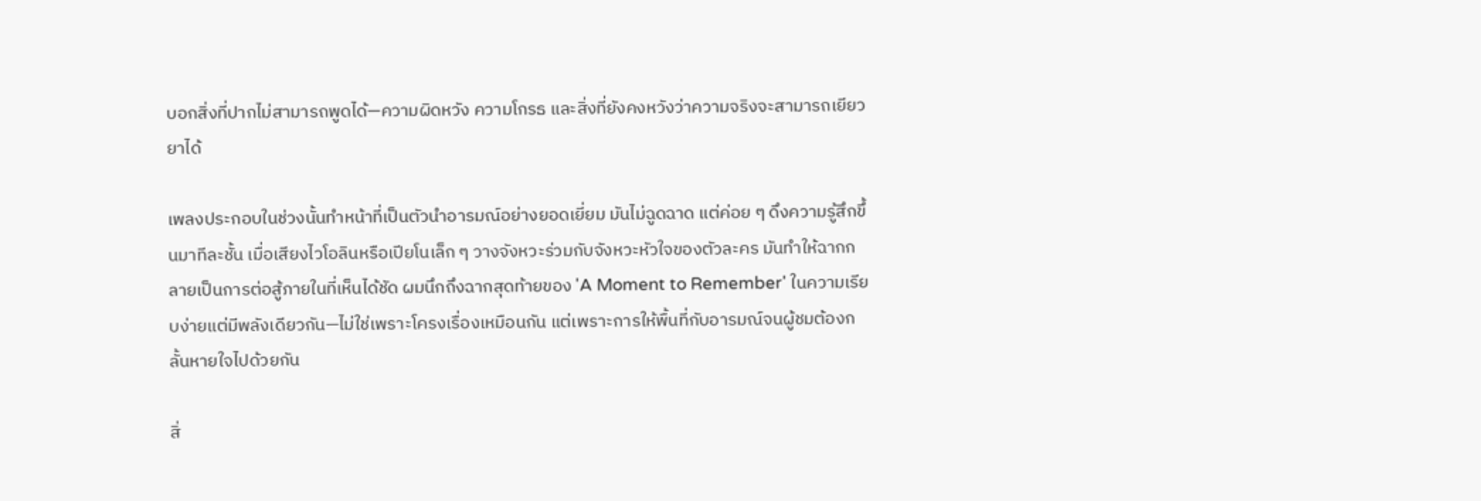บอกสิ่งที่ปากไม่สามารถพูดได้—ความผิดหวัง ความโกรธ และสิ่งที่ยังคงหวังว่าความจริงจะสามารถเยียวยาได้

เพลงประกอบในช่วงนั้นทำหน้าที่เป็นตัวนำอารมณ์อย่างยอดเยี่ยม มันไม่ฉูดฉาด แต่ค่อย ๆ ดึงความรู้สึกขึ้นมาทีละชั้น เมื่อเสียงไวโอลินหรือเปียโนเล็ก ๆ วางจังหวะร่วมกับจังหวะหัวใจของตัวละคร มันทำให้ฉากกลายเป็นการต่อสู้ภายในที่เห็นได้ชัด ผมนึกถึงฉากสุดท้ายของ 'A Moment to Remember' ในความเรียบง่ายแต่มีพลังเดียวกัน—ไม่ใช่เพราะโครงเรื่องเหมือนกัน แต่เพราะการให้พื้นที่กับอารมณ์จนผู้ชมต้องกลั้นหายใจไปด้วยกัน

สิ่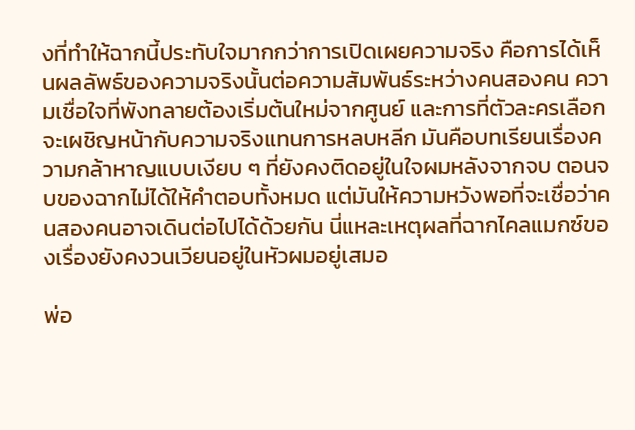งที่ทำให้ฉากนี้ประทับใจมากกว่าการเปิดเผยความจริง คือการได้เห็นผลลัพธ์ของความจริงนั้นต่อความสัมพันธ์ระหว่างคนสองคน ความเชื่อใจที่พังทลายต้องเริ่มต้นใหม่จากศูนย์ และการที่ตัวละครเลือกจะเผชิญหน้ากับความจริงแทนการหลบหลีก มันคือบทเรียนเรื่องความกล้าหาญแบบเงียบ ๆ ที่ยังคงติดอยู่ในใจผมหลังจากจบ ตอนจบของฉากไม่ได้ให้คำตอบทั้งหมด แต่มันให้ความหวังพอที่จะเชื่อว่าคนสองคนอาจเดินต่อไปได้ด้วยกัน นี่แหละเหตุผลที่ฉากไคลแมกซ์ของเรื่องยังคงวนเวียนอยู่ในหัวผมอยู่เสมอ

พ่อ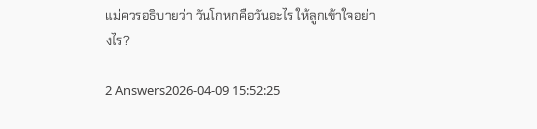แม่ควรอธิบายว่า วันโกหกคือวันอะไร ให้ลูกเข้าใจอย่างไร?

2 Answers2026-04-09 15:52:25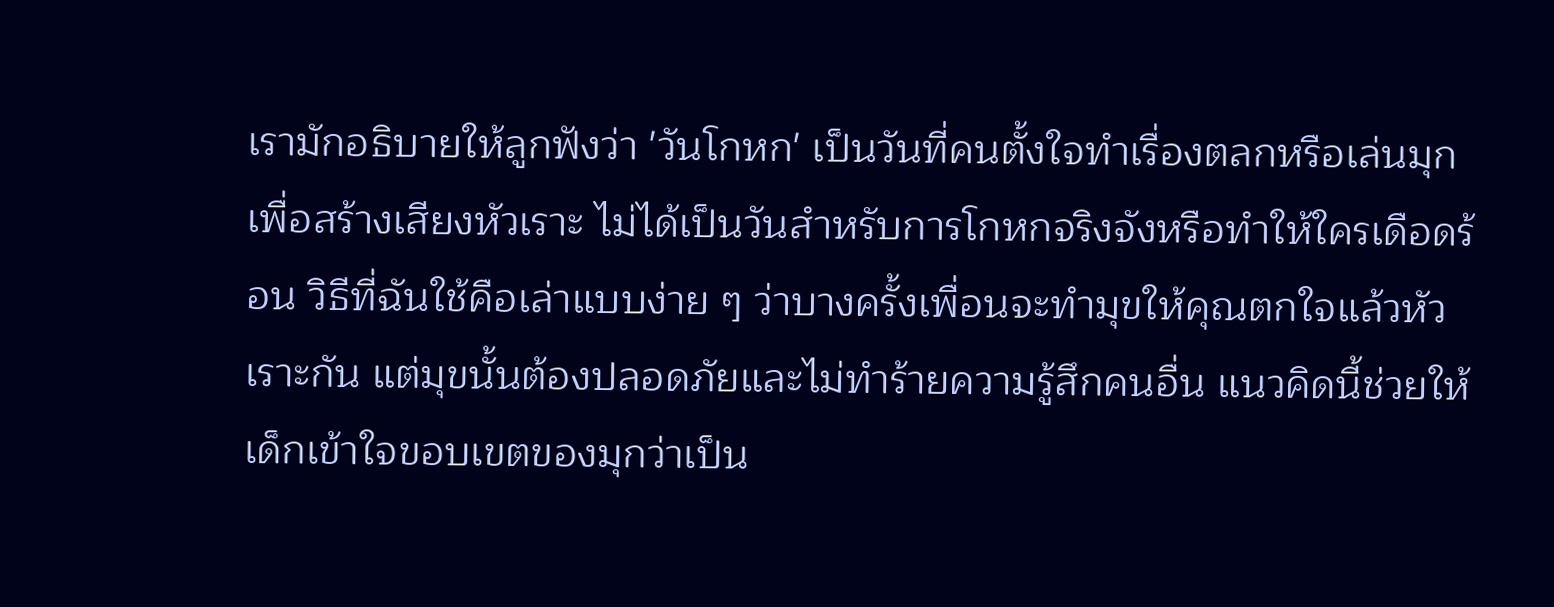เรามักอธิบายให้ลูกฟังว่า 'วันโกหก' เป็นวันที่คนตั้งใจทำเรื่องตลกหรือเล่นมุกเพื่อสร้างเสียงหัวเราะ ไม่ได้เป็นวันสำหรับการโกหกจริงจังหรือทำให้ใครเดือดร้อน วิธีที่ฉันใช้คือเล่าแบบง่าย ๆ ว่าบางครั้งเพื่อนจะทำมุขให้คุณตกใจแล้วหัวเราะกัน แต่มุขนั้นต้องปลอดภัยและไม่ทำร้ายความรู้สึกคนอื่น แนวคิดนี้ช่วยให้เด็กเข้าใจขอบเขตของมุกว่าเป็น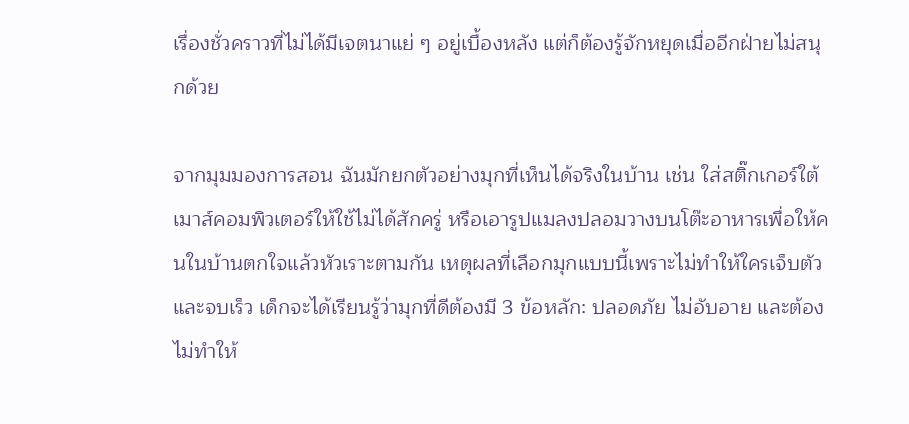เรื่องชั่วคราวที่ไม่ได้มีเจตนาแย่ ๆ อยู่เบื้องหลัง แต่ก็ต้องรู้จักหยุดเมื่ออีกฝ่ายไม่สนุกด้วย

จากมุมมองการสอน ฉันมักยกตัวอย่างมุกที่เห็นได้จริงในบ้าน เช่น ใส่สติ๊กเกอร์ใต้เมาส์คอมพิวเตอร์ให้ใช้ไม่ได้สักครู่ หรือเอารูปแมลงปลอมวางบนโต๊ะอาหารเพื่อให้คนในบ้านตกใจแล้วหัวเราะตามกัน เหตุผลที่เลือกมุกแบบนี้เพราะไม่ทำให้ใครเจ็บตัวและจบเร็ว เด็กจะได้เรียนรู้ว่ามุกที่ดีต้องมี 3 ข้อหลัก: ปลอดภัย ไม่อับอาย และต้องไม่ทำให้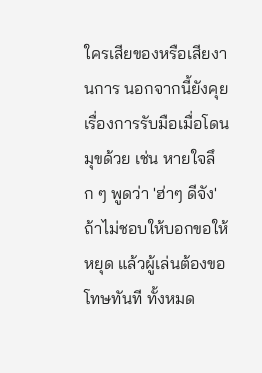ใครเสียของหรือเสียงานการ นอกจากนี้ยังคุยเรื่องการรับมือเมื่อโดนมุขด้วย เช่น หายใจลึก ๆ พูดว่า 'ฮ่าๆ ดีจัง' ถ้าไม่ชอบให้บอกขอให้หยุด แล้วผู้เล่นต้องขอโทษทันที ทั้งหมด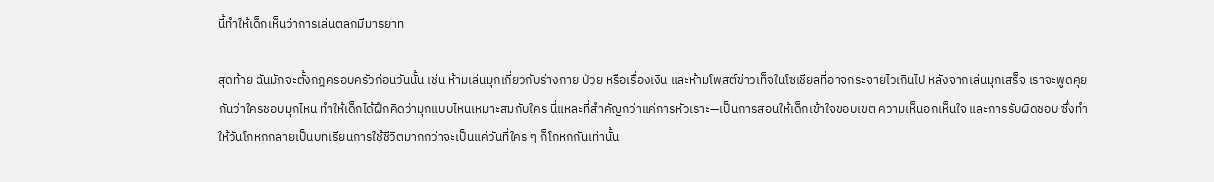นี้ทำให้เด็กเห็นว่าการเล่นตลกมีมารยาท

สุดท้าย ฉันมักจะตั้งกฎครอบครัวก่อนวันนั้น เช่น ห้ามเล่นมุกเกี่ยวกับร่างกาย ป่วย หรือเรื่องเงิน และห้ามโพสต์ข่าวเท็จในโซเชียลที่อาจกระจายไวเกินไป หลังจากเล่นมุกเสร็จ เราจะพูดคุยกันว่าใครชอบมุกไหน ทำให้เด็กได้ฝึกคิดว่ามุกแบบไหนเหมาะสมกับใคร นี่แหละที่สำคัญกว่าแค่การหัวเราะ—เป็นการสอนให้เด็กเข้าใจขอบเขต ความเห็นอกเห็นใจ และการรับผิดชอบ ซึ่งทำให้วันโกหกกลายเป็นบทเรียนการใช้ชีวิตมากกว่าจะเป็นแค่วันที่ใคร ๆ ก็โกหกกันเท่านั้น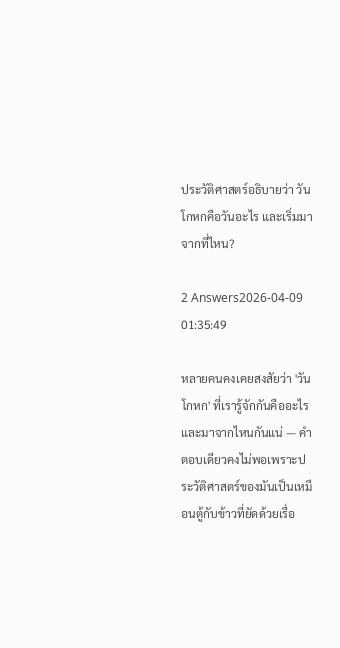ประวัติศาสตร์อธิบายว่า วันโกหกคือวันอะไร และเริ่มมาจากที่ไหน?

2 Answers2026-04-09 01:35:49

หลายคนคงเคยสงสัยว่า 'วันโกหก' ที่เรารู้จักกันคืออะไรและมาจากไหนกันแน่ — คำตอบเดียวคงไม่พอเพราะประวัติศาสตร์ของมันเป็นเหมือนตู้กับข้าวที่ยัดด้วยเรื่อ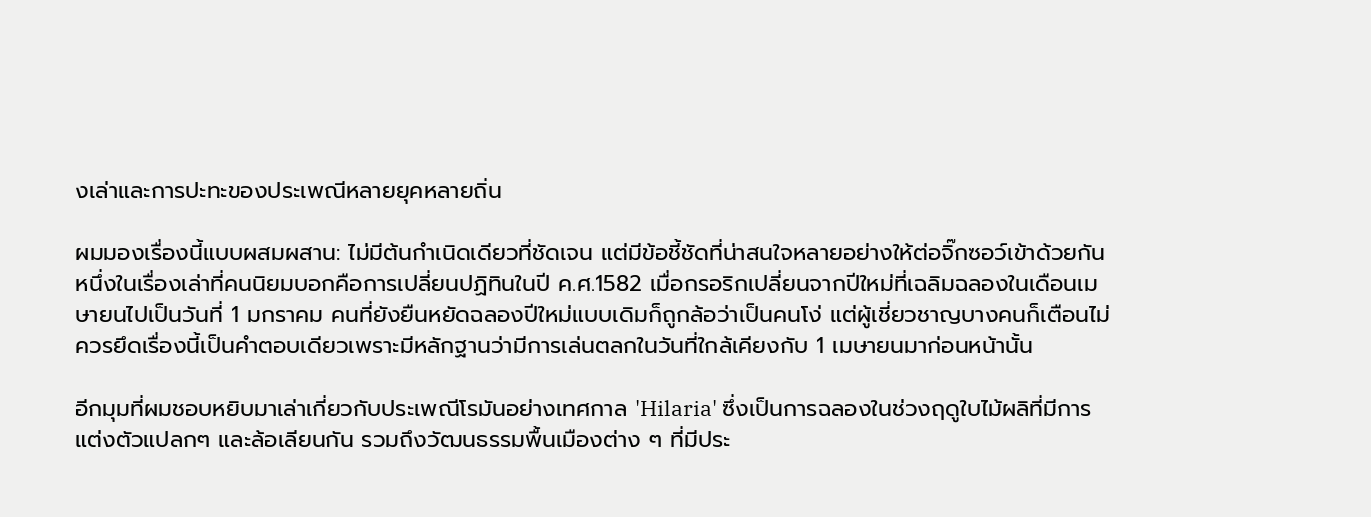งเล่าและการปะทะของประเพณีหลายยุคหลายถิ่น

ผมมองเรื่องนี้แบบผสมผสาน: ไม่มีต้นกำเนิดเดียวที่ชัดเจน แต่มีข้อชี้ชัดที่น่าสนใจหลายอย่างให้ต่อจิ๊กซอว์เข้าด้วยกัน หนึ่งในเรื่องเล่าที่คนนิยมบอกคือการเปลี่ยนปฏิทินในปี ค.ศ.1582 เมื่อกรอริกเปลี่ยนจากปีใหม่ที่เฉลิมฉลองในเดือนเมษายนไปเป็นวันที่ 1 มกราคม คนที่ยังยืนหยัดฉลองปีใหม่แบบเดิมก็ถูกล้อว่าเป็นคนโง่ แต่ผู้เชี่ยวชาญบางคนก็เตือนไม่ควรยึดเรื่องนี้เป็นคำตอบเดียวเพราะมีหลักฐานว่ามีการเล่นตลกในวันที่ใกล้เคียงกับ 1 เมษายนมาก่อนหน้านั้น

อีกมุมที่ผมชอบหยิบมาเล่าเกี่ยวกับประเพณีโรมันอย่างเทศกาล 'Hilaria' ซึ่งเป็นการฉลองในช่วงฤดูใบไม้ผลิที่มีการแต่งตัวแปลกๆ และล้อเลียนกัน รวมถึงวัฒนธรรมพื้นเมืองต่าง ๆ ที่มีประ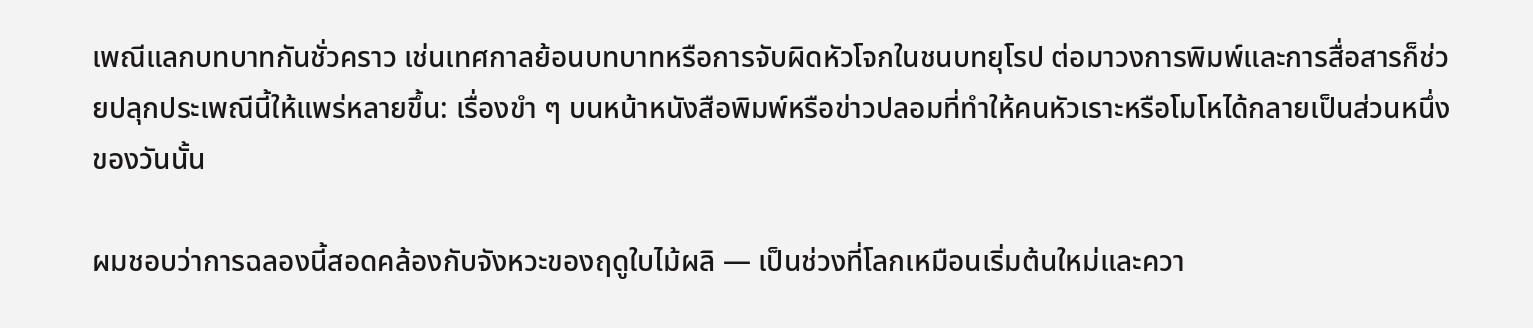เพณีแลกบทบาทกันชั่วคราว เช่นเทศกาลย้อนบทบาทหรือการจับผิดหัวโจกในชนบทยุโรป ต่อมาวงการพิมพ์และการสื่อสารก็ช่วยปลุกประเพณีนี้ให้แพร่หลายขึ้น: เรื่องขำ ๆ บนหน้าหนังสือพิมพ์หรือข่าวปลอมที่ทำให้คนหัวเราะหรือโมโหได้กลายเป็นส่วนหนึ่งของวันนั้น

ผมชอบว่าการฉลองนี้สอดคล้องกับจังหวะของฤดูใบไม้ผลิ — เป็นช่วงที่โลกเหมือนเริ่มต้นใหม่และควา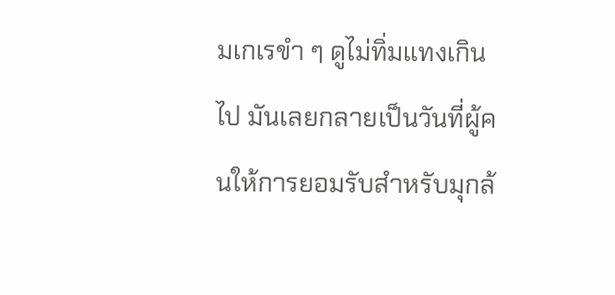มเกเรขำ ๆ ดูไม่ทิ่มแทงเกินไป มันเลยกลายเป็นวันที่ผู้คนให้การยอมรับสำหรับมุกล้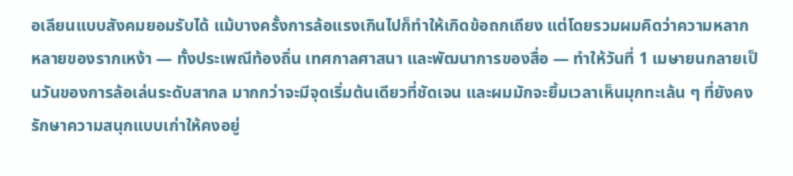อเลียนแบบสังคมยอมรับได้ แม้บางครั้งการล้อแรงเกินไปก็ทำให้เกิดข้อถกเถียง แต่โดยรวมผมคิดว่าความหลากหลายของรากเหง้า — ทั้งประเพณีท้องถิ่น เทศกาลศาสนา และพัฒนาการของสื่อ — ทำให้วันที่ 1 เมษายนกลายเป็นวันของการล้อเล่นระดับสากล มากกว่าจะมีจุดเริ่มต้นเดียวที่ชัดเจน และผมมักจะยิ้มเวลาเห็นมุกทะเล้น ๆ ที่ยังคงรักษาความสนุกแบบเก่าให้คงอยู่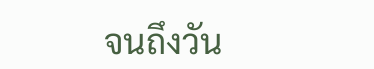จนถึงวัน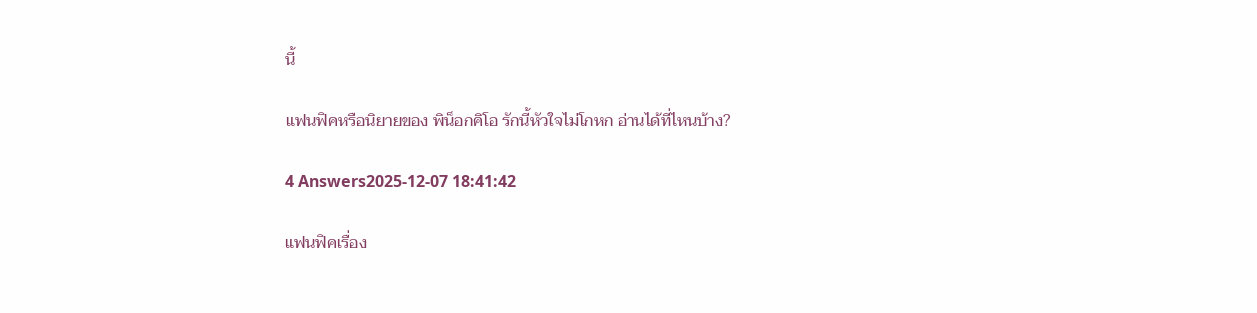นี้

แฟนฟิคหรือนิยายของ พิน็อกคิโอ รักนี้หัวใจไม่โกหก อ่านได้ที่ไหนบ้าง?

4 Answers2025-12-07 18:41:42

แฟนฟิคเรื่อง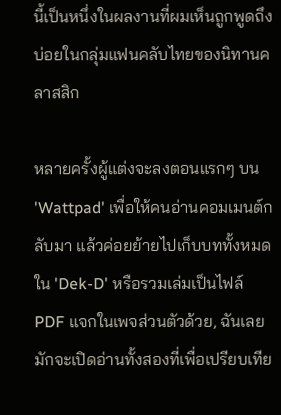นี้เป็นหนึ่งในผลงานที่ผมเห็นถูกพูดถึงบ่อยในกลุ่มแฟนคลับไทยของนิทานคลาสสิก

หลายครั้งผู้แต่งจะลงตอนแรกๆ บน 'Wattpad' เพื่อให้คนอ่านคอมเมนต์กลับมา แล้วค่อยย้ายไปเก็บบททั้งหมดใน 'Dek-D' หรือรวมเล่มเป็นไฟล์ PDF แจกในเพจส่วนตัวด้วย, ฉันเลยมักจะเปิดอ่านทั้งสองที่เพื่อเปรียบเทีย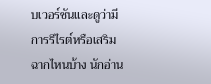บเวอร์ชันและดูว่ามีการรีไรต์หรือเสริมฉากไหนบ้าง นักอ่าน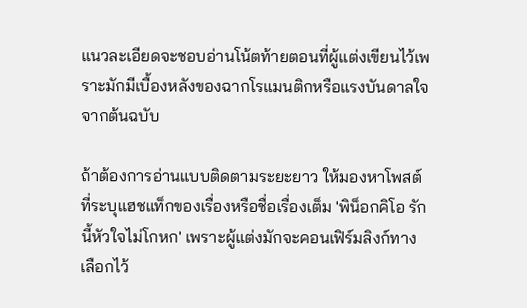แนวละเอียดจะชอบอ่านโน้ตท้ายตอนที่ผู้แต่งเขียนไว้เพราะมักมีเบื้องหลังของฉากโรแมนติกหรือแรงบันดาลใจจากต้นฉบับ

ถ้าต้องการอ่านแบบติดตามระยะยาว ให้มองหาโพสต์ที่ระบุแฮชแท็กของเรื่องหรือชื่อเรื่องเต็ม 'พิน็อกคิโอ รักนี้หัวใจไม่โกหก' เพราะผู้แต่งมักจะคอนเฟิร์มลิงก์ทางเลือกไว้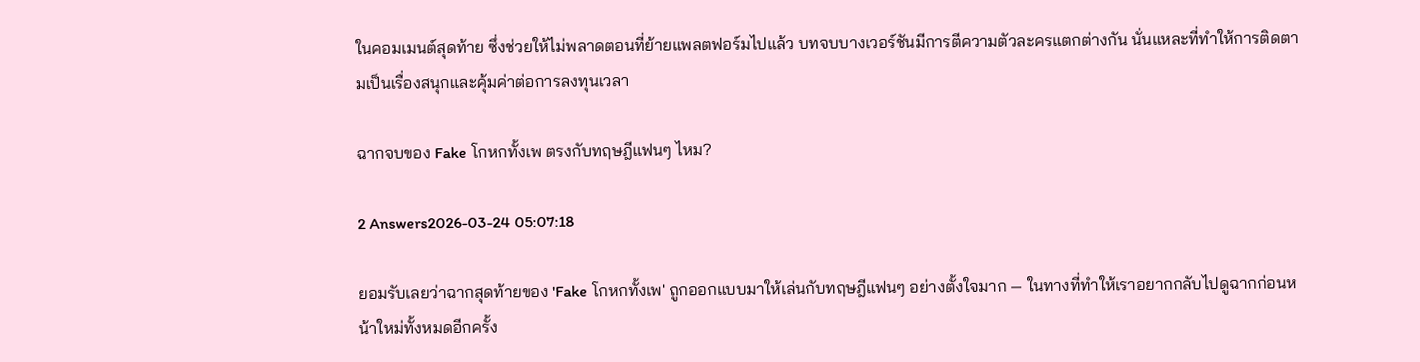ในคอมเมนต์สุดท้าย ซึ่งช่วยให้ไม่พลาดตอนที่ย้ายแพลตฟอร์มไปแล้ว บทจบบางเวอร์ชันมีการตีความตัวละครแตกต่างกัน นั่นแหละที่ทำให้การติดตามเป็นเรื่องสนุกและคุ้มค่าต่อการลงทุนเวลา

ฉากจบของ Fake โกหกทั้งเพ ตรงกับทฤษฎีแฟนๆ ไหม?

2 Answers2026-03-24 05:07:18

ยอมรับเลยว่าฉากสุดท้ายของ 'Fake โกหกทั้งเพ' ถูกออกแบบมาให้เล่นกับทฤษฎีแฟนๆ อย่างตั้งใจมาก — ในทางที่ทำให้เราอยากกลับไปดูฉากก่อนหน้าใหม่ทั้งหมดอีกครั้ง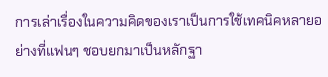การเล่าเรื่องในความคิดของเราเป็นการใช้เทคนิคหลายอย่างที่แฟนๆ ชอบยกมาเป็นหลักฐา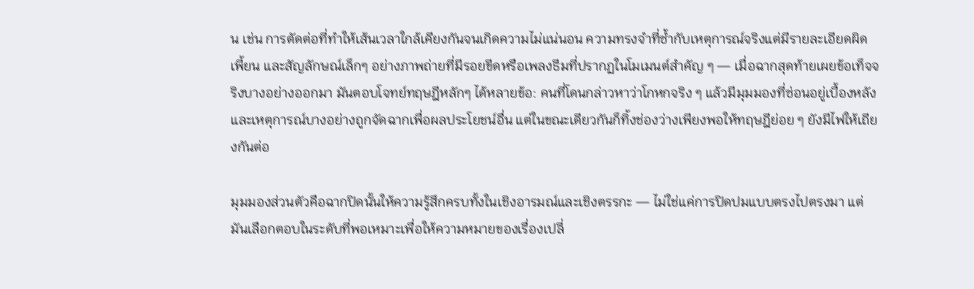น เช่น การตัดต่อที่ทำให้เส้นเวลาใกล้เคียงกันจนเกิดความไม่แน่นอน ความทรงจำที่ซ้ำกับเหตุการณ์จริงแต่มีรายละเอียดผิดเพี้ยน และสัญลักษณ์เล็กๆ อย่างภาพถ่ายที่มีรอยขีดหรือเพลงธีมที่ปรากฏในโมเมนต์สำคัญ ๆ — เมื่อฉากสุดท้ายเผยข้อเท็จจริงบางอย่างออกมา มันตอบโจทย์ทฤษฎีหลักๆ ได้หลายข้อ: คนที่โดนกล่าวหาว่าโกหกจริง ๆ แล้วมีมุมมองที่ซ่อนอยู่เบื้องหลัง และเหตุการณ์บางอย่างถูกจัดฉากเพื่อผลประโยชน์อื่น แต่ในขณะเดียวกันก็ทิ้งช่องว่างเพียงพอให้ทฤษฎีย่อย ๆ ยังมีไฟให้เถียงกันต่อ

มุมมองส่วนตัวคือฉากปิดนั้นให้ความรู้สึกครบทั้งในเชิงอารมณ์และเชิงตรรกะ — ไม่ใช่แค่การปิดปมแบบตรงไปตรงมา แต่มันเลือกตอบในระดับที่พอเหมาะเพื่อให้ความหมายของเรื่องเปลี่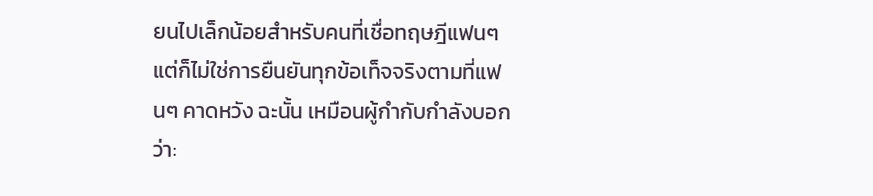ยนไปเล็กน้อยสำหรับคนที่เชื่อทฤษฎีแฟนๆ แต่ก็ไม่ใช่การยืนยันทุกข้อเท็จจริงตามที่แฟนๆ คาดหวัง ฉะนั้น เหมือนผู้กำกับกำลังบอกว่า: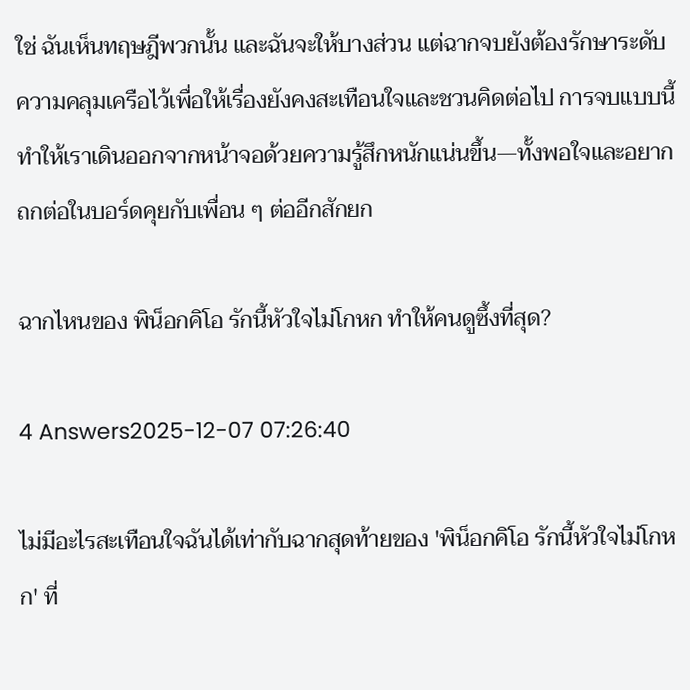ใช่ ฉันเห็นทฤษฎีพวกนั้น และฉันจะให้บางส่วน แต่ฉากจบยังต้องรักษาระดับความคลุมเครือไว้เพื่อให้เรื่องยังคงสะเทือนใจและชวนคิดต่อไป การจบแบบนี้ทำให้เราเดินออกจากหน้าจอด้วยความรู้สึกหนักแน่นขึ้น—ทั้งพอใจและอยากถกต่อในบอร์ดคุยกับเพื่อน ๆ ต่ออีกสักยก

ฉากไหนของ พิน็อกคิโอ รักนี้หัวใจไม่โกหก ทำให้คนดูซึ้งที่สุด?

4 Answers2025-12-07 07:26:40

ไม่มีอะไรสะเทือนใจฉันได้เท่ากับฉากสุดท้ายของ 'พิน็อกคิโอ รักนี้หัวใจไม่โกหก' ที่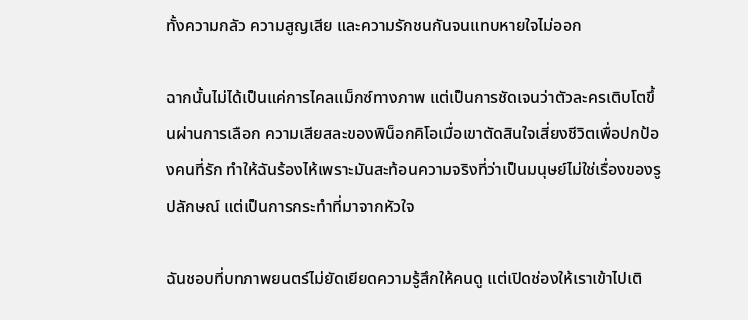ทั้งความกลัว ความสูญเสีย และความรักชนกันจนแทบหายใจไม่ออก

ฉากนั้นไม่ได้เป็นแค่การไคลแม็กซ์ทางภาพ แต่เป็นการชัดเจนว่าตัวละครเติบโตขึ้นผ่านการเลือก ความเสียสละของพิน็อกคิโอเมื่อเขาตัดสินใจเสี่ยงชีวิตเพื่อปกป้องคนที่รัก ทำให้ฉันร้องไห้เพราะมันสะท้อนความจริงที่ว่าเป็นมนุษย์ไม่ใช่เรื่องของรูปลักษณ์ แต่เป็นการกระทำที่มาจากหัวใจ

ฉันชอบที่บทภาพยนตร์ไม่ยัดเยียดความรู้สึกให้คนดู แต่เปิดช่องให้เราเข้าไปเติ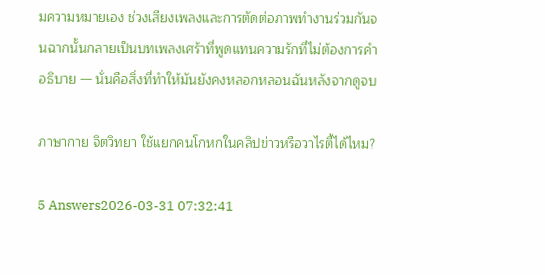มความหมายเอง ช่วงเสียงเพลงและการตัดต่อภาพทำงานร่วมกันจนฉากนั้นกลายเป็นบทเพลงเศร้าที่พูดแทนความรักที่ไม่ต้องการคำอธิบาย — นั่นคือสิ่งที่ทำให้มันยังคงหลอกหลอนฉันหลังจากดูจบ

ภาษากาย จิตวิทยา ใช้แยกคนโกหกในคลิปข่าวหรือวาไรตี้ได้ไหม?

5 Answers2026-03-31 07:32:41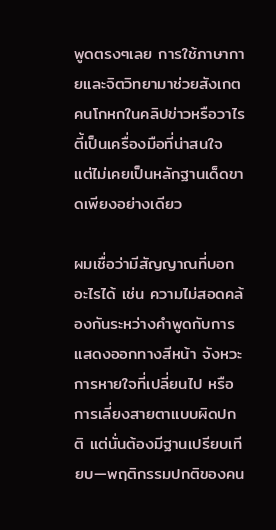พูดตรงๆเลย การใช้ภาษากายและจิตวิทยามาช่วยสังเกตคนโกหกในคลิปข่าวหรือวาไรตี้เป็นเครื่องมือที่น่าสนใจ แต่ไม่เคยเป็นหลักฐานเด็ดขาดเพียงอย่างเดียว

ผมเชื่อว่ามีสัญญาณที่บอกอะไรได้ เช่น ความไม่สอดคล้องกันระหว่างคำพูดกับการแสดงออกทางสีหน้า จังหวะการหายใจที่เปลี่ยนไป หรือการเลี่ยงสายตาแบบผิดปกติ แต่นั่นต้องมีฐานเปรียบเทียบ—พฤติกรรมปกติของคน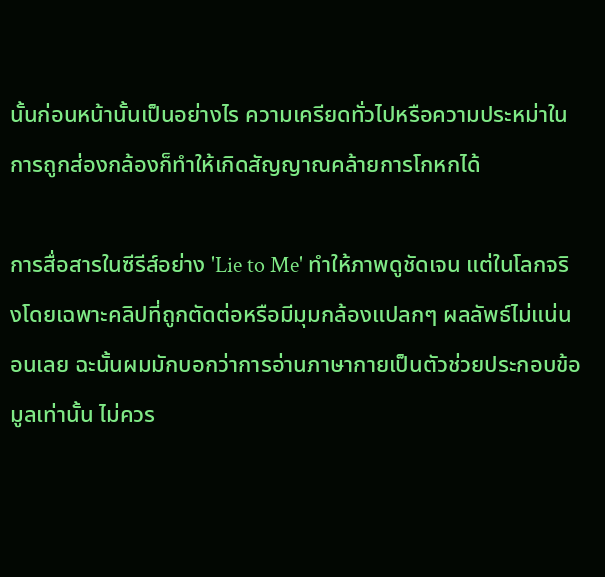นั้นก่อนหน้านั้นเป็นอย่างไร ความเครียดทั่วไปหรือความประหม่าในการถูกส่องกล้องก็ทำให้เกิดสัญญาณคล้ายการโกหกได้

การสื่อสารในซีรีส์อย่าง 'Lie to Me' ทำให้ภาพดูชัดเจน แต่ในโลกจริงโดยเฉพาะคลิปที่ถูกตัดต่อหรือมีมุมกล้องแปลกๆ ผลลัพธ์ไม่แน่นอนเลย ฉะนั้นผมมักบอกว่าการอ่านภาษากายเป็นตัวช่วยประกอบข้อมูลเท่านั้น ไม่ควร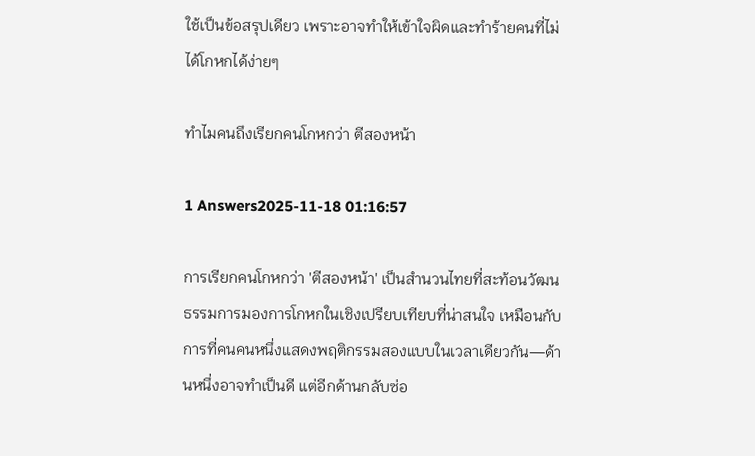ใช้เป็นข้อสรุปเดียว เพราะอาจทำให้เข้าใจผิดและทำร้ายคนที่ไม่ได้โกหกได้ง่ายๆ

ทำไมคนถึงเรียกคนโกหกว่า ตีสองหน้า

1 Answers2025-11-18 01:16:57

การเรียกคนโกหกว่า 'ตีสองหน้า' เป็นสำนวนไทยที่สะท้อนวัฒนธรรมการมองการโกหกในเชิงเปรียบเทียบที่น่าสนใจ เหมือนกับการที่คนคนหนึ่งแสดงพฤติกรรมสองแบบในเวลาเดียวกัน—ด้านหนึ่งอาจทำเป็นดี แต่อีกด้านกลับซ่อ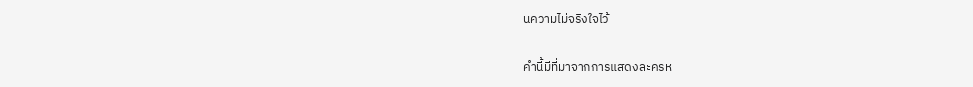นความไม่จริงใจไว้

คำนี้มีที่มาจากการแสดงละครห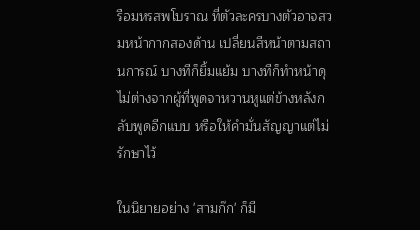รือมหรสพโบราณ ที่ตัวละครบางตัวอาจสวมหน้ากากสองด้าน เปลี่ยนสีหน้าตามสถานการณ์ บางทีก็ยิ้มแย้ม บางทีก็ทำหน้าดุ ไม่ต่างจากผู้ที่พูดจาหวานหูแต่ข้างหลังกลับพูดอีกแบบ หรือให้คำมั่นสัญญาแต่ไม่รักษาไว้

ในนิยายอย่าง 'สามก๊ก' ก็มี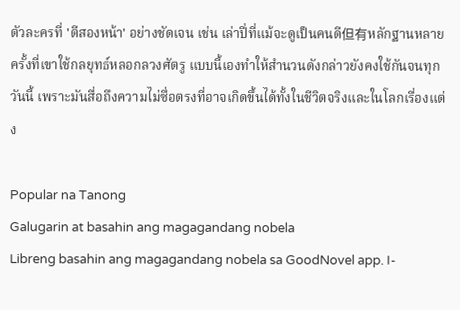ตัวละครที่ 'ตีสองหน้า' อย่างชัดเจน เช่น เล่าปี่ที่แม้จะดูเป็นคนดี但有หลักฐานหลายครั้งที่เขาใช้กลยุทธ์หลอกลวงศัตรู แบบนี้เองทำให้สำนวนดังกล่าวยังคงใช้กันจนทุกวันนี้ เพราะมันสื่อถึงความไม่ซื่อตรงที่อาจเกิดขึ้นได้ทั้งในชีวิตจริงและในโลกเรื่องแต่ง

Popular na Tanong
Galugarin at basahin ang magagandang nobela
Libreng basahin ang magagandang nobela sa GoodNovel app. I-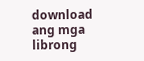download ang mga librong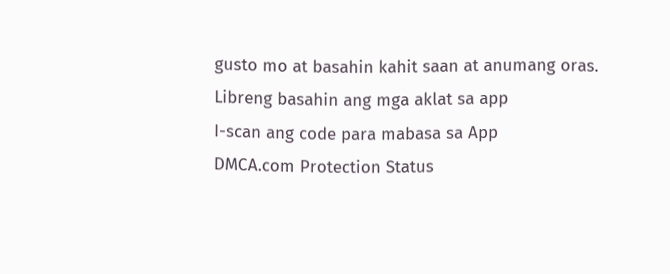gusto mo at basahin kahit saan at anumang oras.
Libreng basahin ang mga aklat sa app
I-scan ang code para mabasa sa App
DMCA.com Protection Status